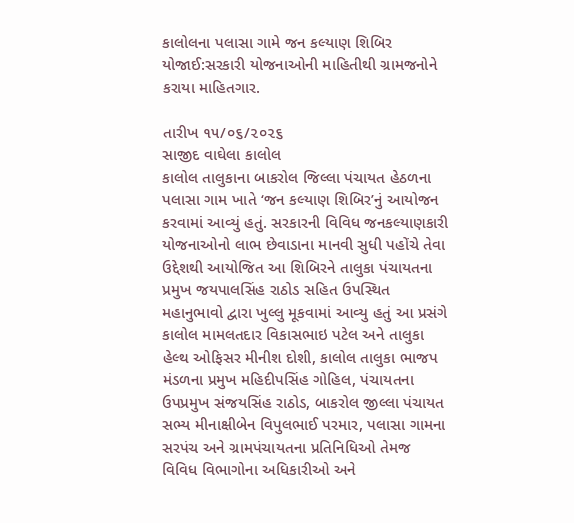કાલોલના પલાસા ગામે જન કલ્યાણ શિબિર યોજાઈ:સરકારી યોજનાઓની માહિતીથી ગ્રામજનોને કરાયા માહિતગાર.

તારીખ ૧૫/૦૬/૨૦૨૬
સાજીદ વાઘેલા કાલોલ
કાલોલ તાલુકાના બાકરોલ જિલ્લા પંચાયત હેઠળના પલાસા ગામ ખાતે ‘જન કલ્યાણ શિબિર’નું આયોજન કરવામાં આવ્યું હતું. સરકારની વિવિધ જનકલ્યાણકારી યોજનાઓનો લાભ છેવાડાના માનવી સુધી પહોંચે તેવા ઉદ્દેશથી આયોજિત આ શિબિરને તાલુકા પંચાયતના પ્રમુખ જયપાલસિંહ રાઠોડ સહિત ઉપસ્થિત મહાનુભાવો દ્વારા ખુલ્લુ મૂકવામાં આવ્યુ હતું આ પ્રસંગે કાલોલ મામલતદાર વિકાસભાઇ પટેલ અને તાલુકા હેલ્થ ઓફિસર મીનીશ દોશી, કાલોલ તાલુકા ભાજપ મંડળના પ્રમુખ મહિદીપસિંહ ગોહિલ, પંચાયતના ઉપપ્રમુખ સંજયસિંહ રાઠોડ, બાકરોલ જીલ્લા પંચાયત સભ્ય મીનાક્ષીબેન વિપુલભાઈ પરમાર, પલાસા ગામના સરપંચ અને ગ્રામપંચાયતના પ્રતિનિધિઓ તેમજ વિવિધ વિભાગોના અધિકારીઓ અને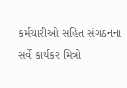કર્મચારીઓ સહિત સંગઠનના સર્વે કાર્યકર મિત્રો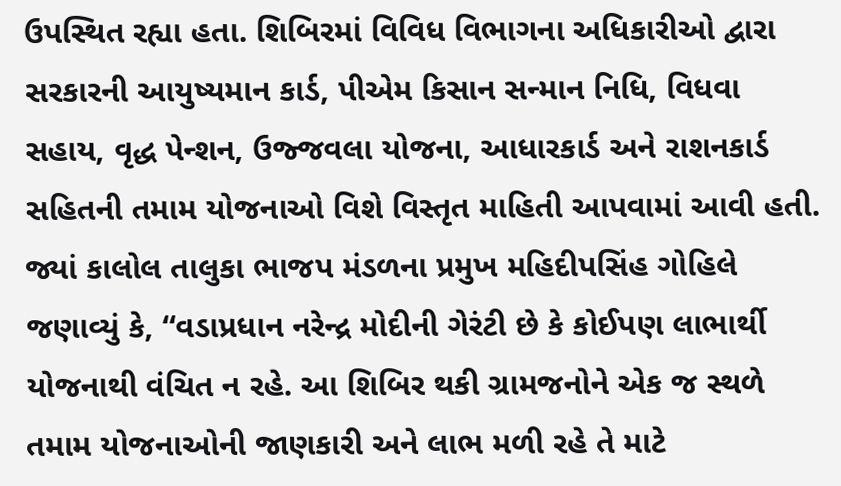ઉપસ્થિત રહ્યા હતા. શિબિરમાં વિવિધ વિભાગના અધિકારીઓ દ્વારા સરકારની આયુષ્યમાન કાર્ડ, પીએમ કિસાન સન્માન નિધિ, વિધવા સહાય, વૃદ્ધ પેન્શન, ઉજ્જવલા યોજના, આધારકાર્ડ અને રાશનકાર્ડ સહિતની તમામ યોજનાઓ વિશે વિસ્તૃત માહિતી આપવામાં આવી હતી. જ્યાં કાલોલ તાલુકા ભાજપ મંડળના પ્રમુખ મહિદીપસિંહ ગોહિલે જણાવ્યું કે, “વડાપ્રધાન નરેન્દ્ર મોદીની ગેરંટી છે કે કોઈપણ લાભાર્થી યોજનાથી વંચિત ન રહે. આ શિબિર થકી ગ્રામજનોને એક જ સ્થળે તમામ યોજનાઓની જાણકારી અને લાભ મળી રહે તે માટે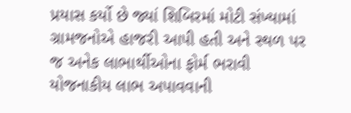પ્રયાસ કર્યો છે જ્યાં શિબિરમાં મોટી સંખ્યામાં ગ્રામજનોએ હાજરી આપી હતી અને સ્થળ પર જ અનેક લાભાર્થીઓના ફોર્મ ભરાવી યોજનાકીય લાભ અપાવવાની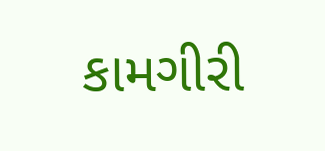કામગીરી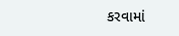કરવામાં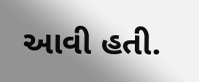આવી હતી.